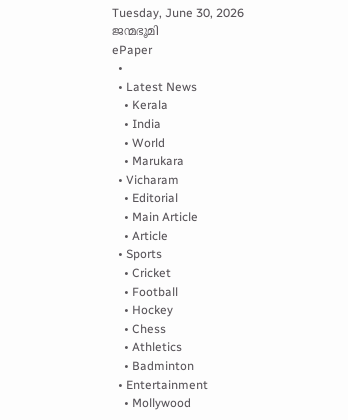Tuesday, June 30, 2026
ജന്മഭൂമി
ePaper
  •
  • Latest News
    • Kerala
    • India
    • World
    • Marukara
  • Vicharam
    • Editorial
    • Main Article
    • Article
  • Sports
    • Cricket
    • Football
    • Hockey
    • Chess
    • Athletics
    • Badminton
  • Entertainment
    • Mollywood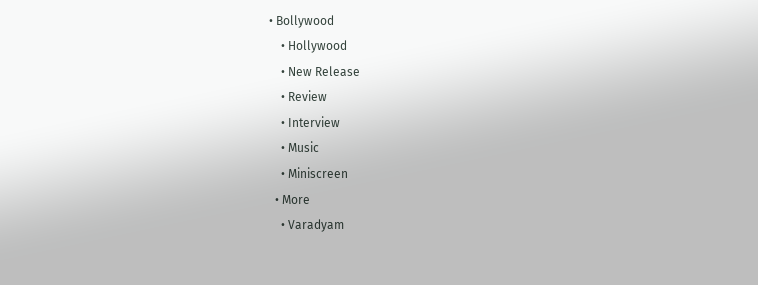• Bollywood
    • Hollywood
    • New Release
    • Review
    • Interview
    • Music
    • Miniscreen
  • More
    • Varadyam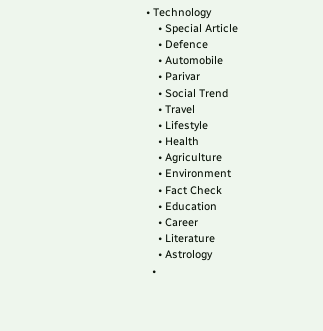• Technology
    • Special Article
    • Defence
    • Automobile
    • Parivar
    • Social Trend
    • Travel
    • Lifestyle
    • Health
    • Agriculture
    • Environment
    • Fact Check
    • Education
    • Career
    • Literature
    • Astrology
  •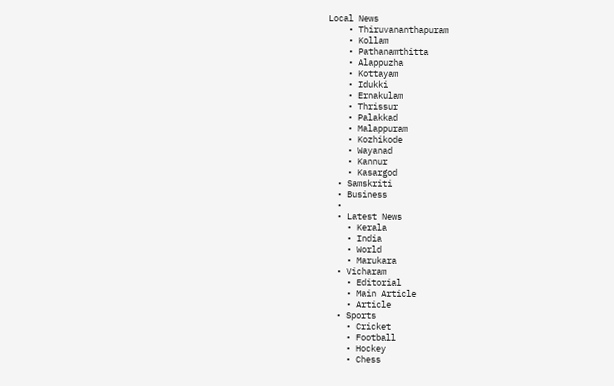Local News
    • Thiruvananthapuram
    • Kollam
    • Pathanamthitta
    • Alappuzha
    • Kottayam
    • Idukki
    • Ernakulam
    • Thrissur
    • Palakkad
    • Malappuram
    • Kozhikode
    • Wayanad
    • Kannur
    • Kasargod
  • Samskriti
  • Business
  •
  • Latest News
    • Kerala
    • India
    • World
    • Marukara
  • Vicharam
    • Editorial
    • Main Article
    • Article
  • Sports
    • Cricket
    • Football
    • Hockey
    • Chess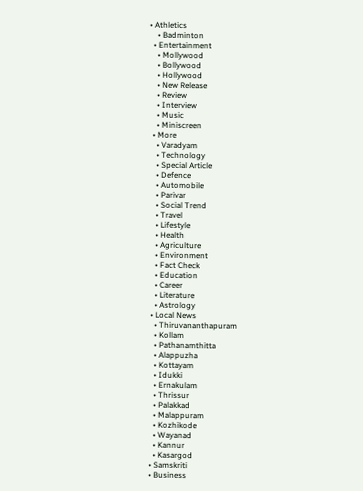• Athletics
    • Badminton
  • Entertainment
    • Mollywood
    • Bollywood
    • Hollywood
    • New Release
    • Review
    • Interview
    • Music
    • Miniscreen
  • More
    • Varadyam
    • Technology
    • Special Article
    • Defence
    • Automobile
    • Parivar
    • Social Trend
    • Travel
    • Lifestyle
    • Health
    • Agriculture
    • Environment
    • Fact Check
    • Education
    • Career
    • Literature
    • Astrology
  • Local News
    • Thiruvananthapuram
    • Kollam
    • Pathanamthitta
    • Alappuzha
    • Kottayam
    • Idukki
    • Ernakulam
    • Thrissur
    • Palakkad
    • Malappuram
    • Kozhikode
    • Wayanad
    • Kannur
    • Kasargod
  • Samskriti
  • Business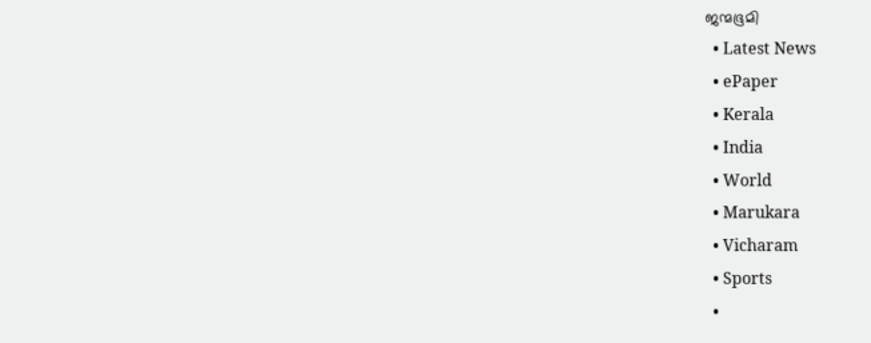ജന്മഭൂമി
  • Latest News
  • ePaper
  • Kerala
  • India
  • World
  • Marukara
  • Vicharam
  • Sports
  •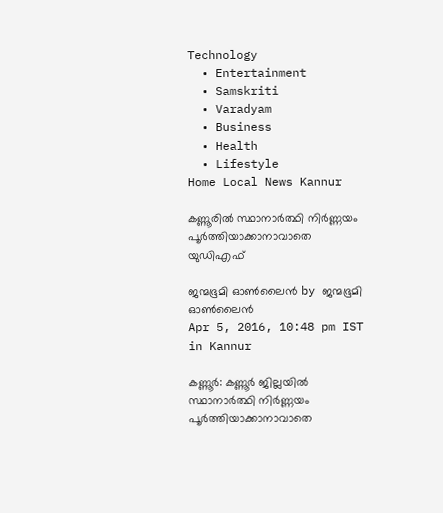Technology
  • Entertainment
  • Samskriti
  • Varadyam
  • Business
  • Health
  • Lifestyle
Home Local News Kannur

കണ്ണൂരില്‍ സ്ഥാനാര്‍ത്ഥി നിര്‍ണ്ണയം പൂര്‍ത്തിയാക്കാനാവാതെ യുഡിഎഫ്

ജന്മഭൂമി ഓണ്‍ലൈന്‍ by ജന്മഭൂമി ഓണ്‍ലൈന്‍
Apr 5, 2016, 10:48 pm IST
in Kannur

കണ്ണൂര്‍: കണ്ണൂര്‍ ജില്ലയില്‍ സ്ഥാനാര്‍ത്ഥി നിര്‍ണ്ണയം പൂര്‍ത്തിയാക്കാനാവാതെ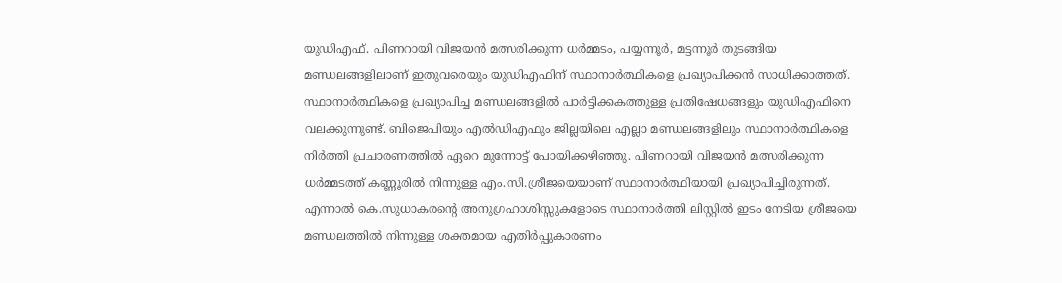യുഡിഎഫ്. പിണറായി വിജയന്‍ മത്സരിക്കുന്ന ധര്‍മ്മടം, പയ്യന്നൂര്‍, മട്ടന്നൂര്‍ തുടങ്ങിയ മണ്ഡലങ്ങളിലാണ് ഇതുവരെയും യുഡിഎഫിന് സ്ഥാനാര്‍ത്ഥികളെ പ്രഖ്യാപിക്കന്‍ സാധിക്കാത്തത്. സ്ഥാനാര്‍ത്ഥികളെ പ്രഖ്യാപിച്ച മണ്ഡലങ്ങളില്‍ പാര്‍ട്ടിക്കകത്തുള്ള പ്രതിഷേധങ്ങളും യുഡിഎഫിനെ വലക്കുന്നുണ്ട്. ബിജെപിയും എല്‍ഡിഎഫും ജില്ലയിലെ എല്ലാ മണ്ഡലങ്ങളിലും സ്ഥാനാര്‍ത്ഥികളെ നിര്‍ത്തി പ്രചാരണത്തില്‍ ഏറെ മുന്നോട്ട് പോയിക്കഴിഞ്ഞു. പിണറായി വിജയന്‍ മത്സരിക്കുന്ന ധര്‍മ്മടത്ത് കണ്ണൂരില്‍ നിന്നുള്ള എം.സി.ശ്രീജയെയാണ് സ്ഥാനാര്‍ത്ഥിയായി പ്രഖ്യാപിച്ചിരുന്നത്. എന്നാല്‍ കെ.സുധാകരന്റെ അനുഗ്രഹാശിസ്സുകളോടെ സ്ഥാനാര്‍ത്തി ലിസ്റ്റില്‍ ഇടം നേടിയ ശ്രീജയെ മണ്ഡലത്തില്‍ നിന്നുള്ള ശക്തമായ എതിര്‍പ്പുകാരണം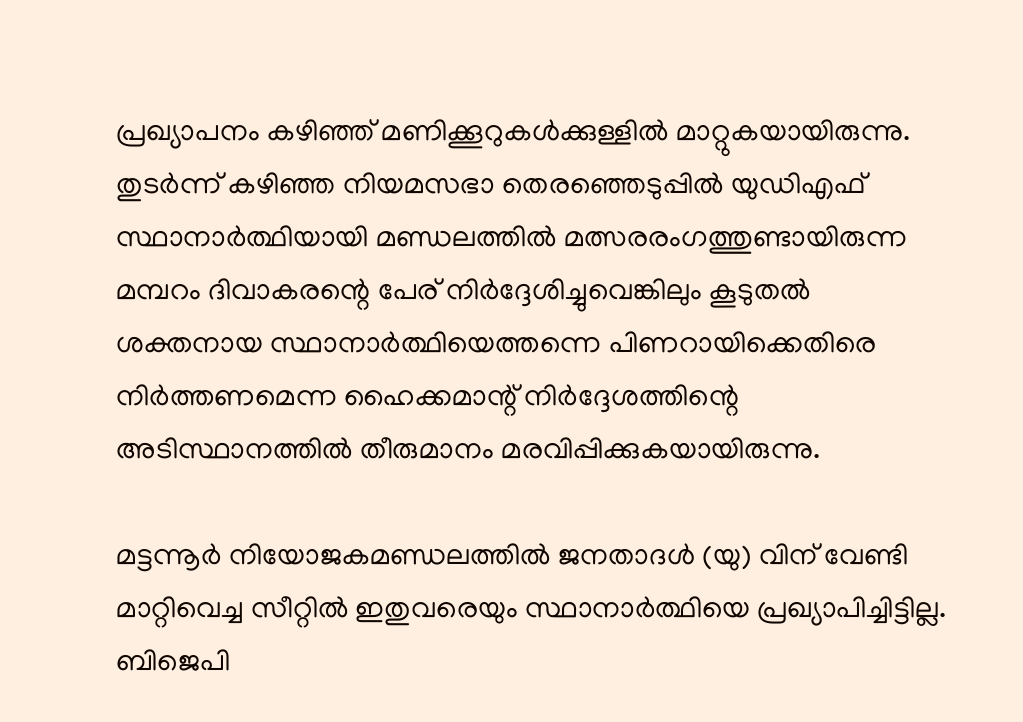പ്രഖ്യാപനം കഴിഞ്ഞ് മണിക്കൂറുകള്‍ക്കുള്ളില്‍ മാറ്റുകയായിരുന്നു. തുടര്‍ന്ന് കഴിഞ്ഞ നിയമസഭാ തെരഞ്ഞെടുപ്പില്‍ യുഡിഎഫ് സ്ഥാനാര്‍ത്ഥിയായി മണ്ഡലത്തില്‍ മത്സരരംഗത്തുണ്ടായിരുന്ന മമ്പറം ദിവാകരന്റെ പേര് നിര്‍ദ്ദേശിച്ചുവെങ്കിലും കൂടുതല്‍ ശക്തനായ സ്ഥാനാര്‍ത്ഥിയെത്തന്നെ പിണറായിക്കെതിരെ നിര്‍ത്തണമെന്ന ഹൈക്കമാന്റ് നിര്‍ദ്ദേശത്തിന്റെ അടിസ്ഥാനത്തില്‍ തീരുമാനം മരവിപ്പിക്കുകയായിരുന്നു.

മട്ടന്നൂര്‍ നിയോജകമണ്ഡലത്തില്‍ ജനതാദള്‍ (യു) വിന് വേണ്ടി മാറ്റിവെച്ച സീറ്റില്‍ ഇതുവരെയും സ്ഥാനാര്‍ത്ഥിയെ പ്രഖ്യാപിച്ചിട്ടില്ല. ബിജെപി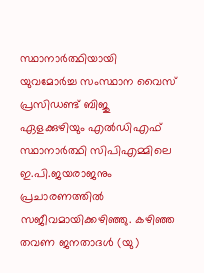സ്ഥാനാര്‍ത്ഥിയായി യുവമോര്‍ച്ച സംസ്ഥാന വൈസ് പ്രസിഡണ്ട് ബിജു ഏളക്കുഴിയും എല്‍ഡിഎഫ് സ്ഥാനാര്‍ത്ഥി സിപിഎമ്മിലെ ഇ.പി.ജയരാജനും പ്രചാരണത്തില്‍ സജീവമായിക്കഴിഞ്ഞു. കഴിഞ്ഞ തവണ ജനതാദള്‍ (യു)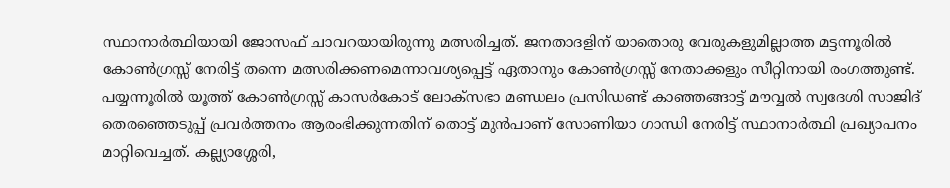സ്ഥാനാര്‍ത്ഥിയായി ജോസഫ് ചാവറയായിരുന്നു മത്സരിച്ചത്. ജനതാദളിന് യാതൊരു വേരുകളുമില്ലാത്ത മട്ടന്നൂരില്‍ കോണ്‍ഗ്രസ്സ് നേരിട്ട് തന്നെ മത്സരിക്കണമെന്നാവശ്യപ്പെട്ട് ഏതാനും കോണ്‍ഗ്രസ്സ് നേതാക്കളും സീറ്റിനായി രംഗത്തുണ്ട്. പയ്യന്നൂരില്‍ യൂത്ത് കോണ്‍ഗ്രസ്സ് കാസര്‍കോട് ലോക്‌സഭാ മണ്ഡലം പ്രസിഡണ്ട് കാഞ്ഞങ്ങാട്ട് മൗവ്വല്‍ സ്വദേശി സാജിദ് തെരഞ്ഞെടുപ്പ് പ്രവര്‍ത്തനം ആരംഭിക്കുന്നതിന് തൊട്ട് മുന്‍പാണ് സോണിയാ ഗാന്ധി നേരിട്ട് സ്ഥാനാര്‍ത്ഥി പ്രഖ്യാപനം മാറ്റിവെച്ചത്. കല്ല്യാശ്ശേരി,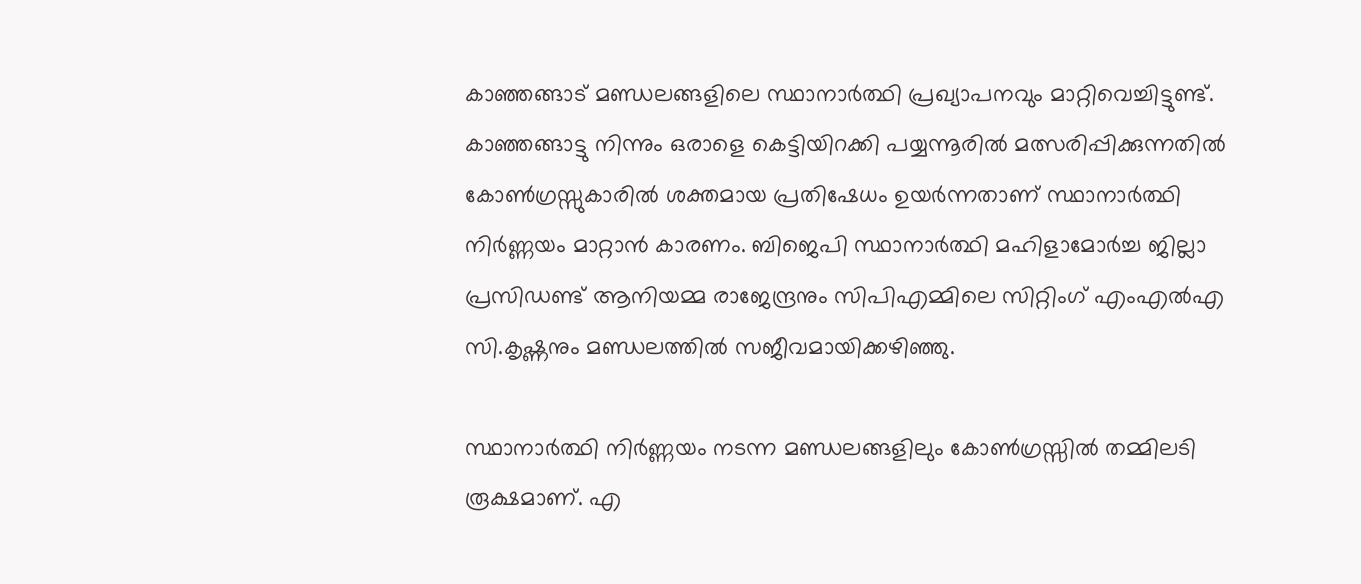കാഞ്ഞങ്ങാട് മണ്ഡലങ്ങളിലെ സ്ഥാനാര്‍ത്ഥി പ്രഖ്യാപനവും മാറ്റിവെച്ചിട്ടുണ്ട്. കാഞ്ഞങ്ങാട്ടു നിന്നും ഒരാളെ കെട്ടിയിറക്കി പയ്യന്നൂരില്‍ മത്സരിപ്പിക്കുന്നതില്‍ കോണ്‍ഗ്രസ്സുകാരില്‍ ശക്തമായ പ്രതിഷേധം ഉയര്‍ന്നതാണ് സ്ഥാനാര്‍ത്ഥി നിര്‍ണ്ണയം മാറ്റാന്‍ കാരണം. ബിജെപി സ്ഥാനാര്‍ത്ഥി മഹിളാമോര്‍ച്ച ജില്ലാ പ്രസിഡണ്ട് ആനിയമ്മ രാജേന്ദ്രനും സിപിഎമ്മിലെ സിറ്റിംഗ് എംഎല്‍എ സി.കൃഷ്ണനും മണ്ഡലത്തില്‍ സജീവമായിക്കഴിഞ്ഞു.

സ്ഥാനാര്‍ത്ഥി നിര്‍ണ്ണയം നടന്ന മണ്ഡലങ്ങളിലും കോണ്‍ഗ്രസ്സില്‍ തമ്മിലടി രൂക്ഷമാണ്. എ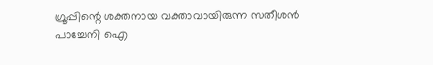ഗ്രൂപ്പിന്റെ ശക്തനായ വക്താവായിരുന്ന സതീശന്‍ പാച്ചേനി ഐ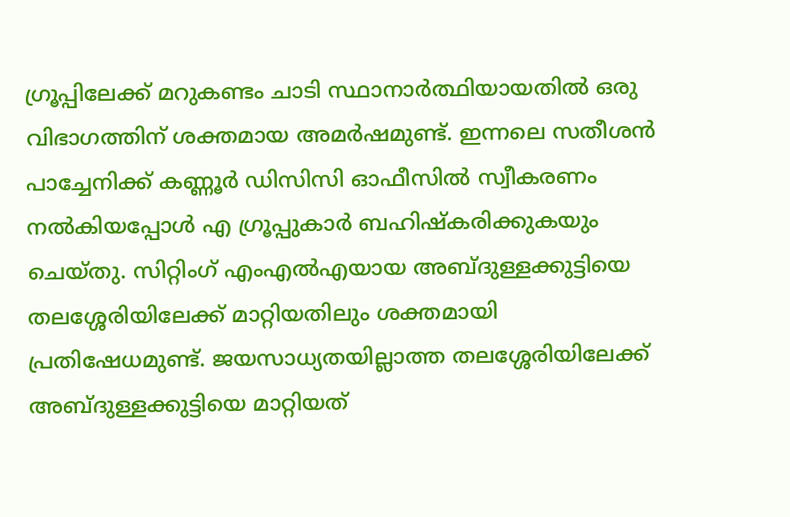ഗ്രൂപ്പിലേക്ക് മറുകണ്ടം ചാടി സ്ഥാനാര്‍ത്ഥിയായതില്‍ ഒരു വിഭാഗത്തിന് ശക്തമായ അമര്‍ഷമുണ്ട്. ഇന്നലെ സതീശന്‍ പാച്ചേനിക്ക് കണ്ണൂര്‍ ഡിസിസി ഓഫീസില്‍ സ്വീകരണം നല്‍കിയപ്പോള്‍ എ ഗ്രൂപ്പുകാര്‍ ബഹിഷ്‌കരിക്കുകയും ചെയ്തു. സിറ്റിംഗ് എംഎല്‍എയായ അബ്ദുള്ളക്കുട്ടിയെ തലശ്ശേരിയിലേക്ക് മാറ്റിയതിലും ശക്തമായി പ്രതിഷേധമുണ്ട്. ജയസാധ്യതയില്ലാത്ത തലശ്ശേരിയിലേക്ക് അബ്ദുള്ളക്കുട്ടിയെ മാറ്റിയത്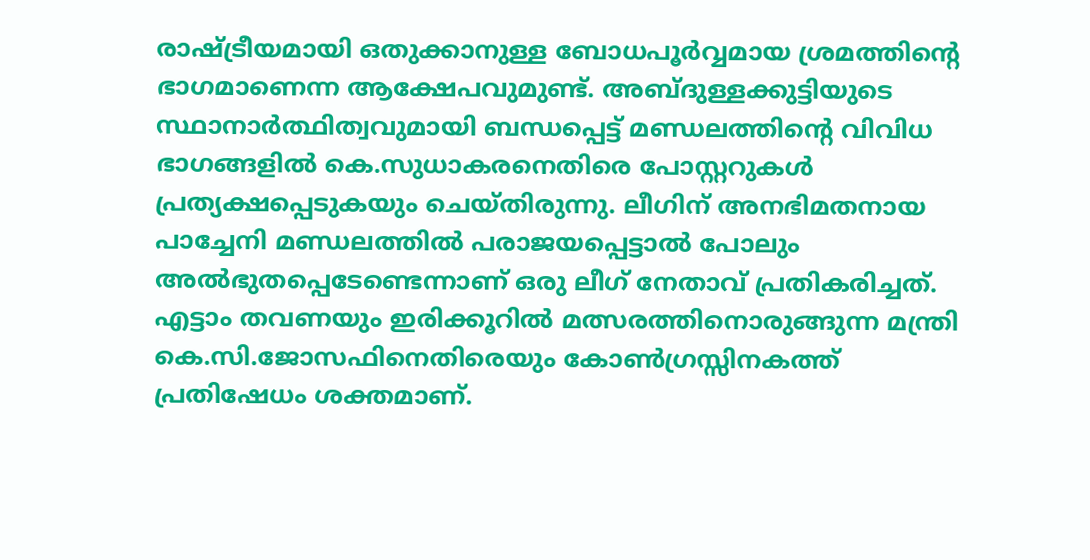രാഷ്‌ട്രീയമായി ഒതുക്കാനുള്ള ബോധപൂര്‍വ്വമായ ശ്രമത്തിന്റെ ഭാഗമാണെന്ന ആക്ഷേപവുമുണ്ട്. അബ്ദുള്ളക്കുട്ടിയുടെ സ്ഥാനാര്‍ത്ഥിത്വവുമായി ബന്ധപ്പെട്ട് മണ്ഡലത്തിന്റെ വിവിധ ഭാഗങ്ങളില്‍ കെ.സുധാകരനെതിരെ പോസ്റ്ററുകള്‍ പ്രത്യക്ഷപ്പെടുകയും ചെയ്തിരുന്നു. ലീഗിന് അനഭിമതനായ പാച്ചേനി മണ്ഡലത്തില്‍ പരാജയപ്പെട്ടാല്‍ പോലും അല്‍ഭുതപ്പെടേണ്ടെന്നാണ് ഒരു ലീഗ് നേതാവ് പ്രതികരിച്ചത്. എട്ടാം തവണയും ഇരിക്കൂറില്‍ മത്സരത്തിനൊരുങ്ങുന്ന മന്ത്രി കെ.സി.ജോസഫിനെതിരെയും കോണ്‍ഗ്രസ്സിനകത്ത് പ്രതിഷേധം ശക്തമാണ്.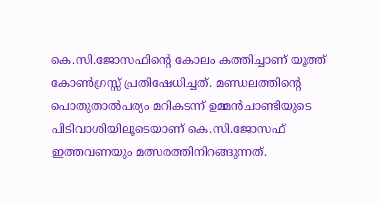കെ.സി.ജോസഫിന്റെ കോലം കത്തിച്ചാണ് യൂത്ത് കോണ്‍ഗ്രസ്സ് പ്രതിഷേധിച്ചത്. മണ്ഡലത്തിന്റെ പൊതുതാല്‍പര്യം മറികടന്ന് ഉമ്മന്‍ചാണ്ടിയുടെ പിടിവാശിയിലൂടെയാണ് കെ.സി.ജോസഫ് ഇത്തവണയും മത്സരത്തിനിറങ്ങുന്നത്.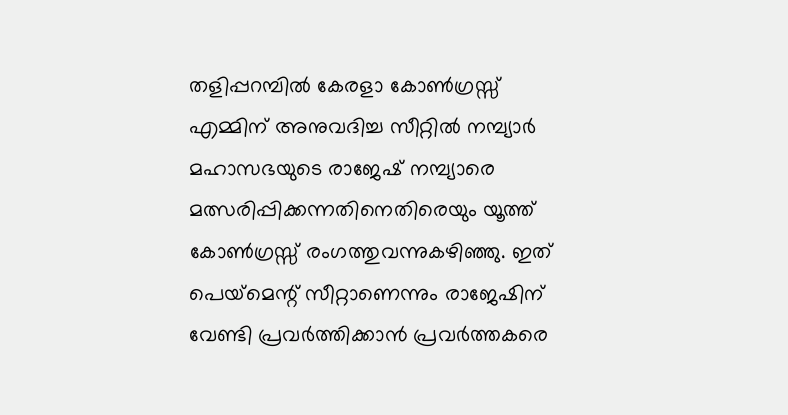തളിപ്പറമ്പില്‍ കേരളാ കോണ്‍ഗ്രസ്സ് എമ്മിന് അനുവദിച്ച സീറ്റില്‍ നമ്പ്യാര്‍ മഹാസഭയുടെ രാജേഷ് നമ്പ്യാരെ മത്സരിപ്പിക്കന്നതിനെതിരെയും യൂത്ത് കോണ്‍ഗ്രസ്സ് രംഗത്തുവന്നുകഴിഞ്ഞു. ഇത് പെയ്‌മെന്റ് സീറ്റാണെന്നും രാജേഷിന് വേണ്ടി പ്രവര്‍ത്തിക്കാന്‍ പ്രവര്‍ത്തകരെ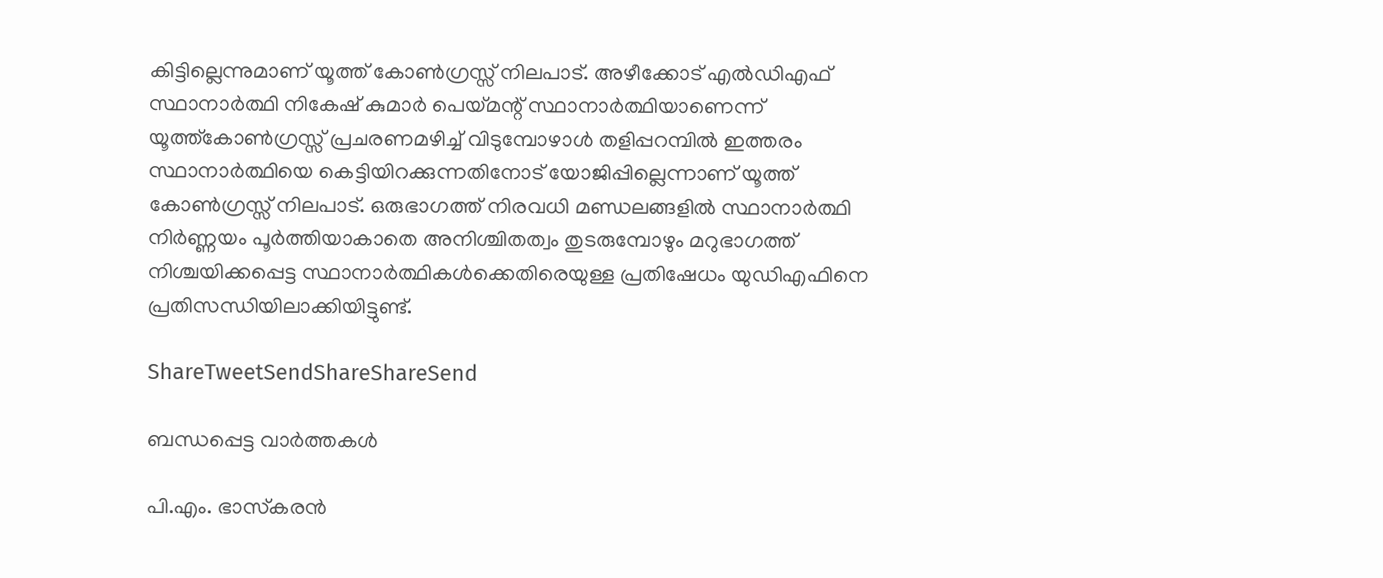കിട്ടില്ലെന്നുമാണ് യൂത്ത് കോണ്‍ഗ്രസ്സ് നിലപാട്. അഴീക്കോട് എല്‍ഡിഎഫ് സ്ഥാനാര്‍ത്ഥി നികേഷ് കുമാര്‍ പെയ്‌മന്റ് സ്ഥാനാര്‍ത്ഥിയാണെന്ന് യൂത്ത്‌കോണ്‍ഗ്രസ്സ് പ്രചരണമഴിച്ച് വിടുമ്പോഴാള്‍ തളിപ്പറമ്പില്‍ ഇത്തരം സ്ഥാനാര്‍ത്ഥിയെ കെട്ടിയിറക്കുന്നതിനോട് യോജിപ്പില്ലെന്നാണ് യൂത്ത് കോണ്‍ഗ്രസ്സ് നിലപാട്. ഒരുഭാഗത്ത് നിരവധി മണ്ഡലങ്ങളില്‍ സ്ഥാനാര്‍ത്ഥി നിര്‍ണ്ണയം പൂര്‍ത്തിയാകാതെ അനിശ്ചിതത്വം തുടരുമ്പോഴും മറുഭാഗത്ത് നിശ്ചയിക്കപ്പെട്ട സ്ഥാനാര്‍ത്ഥികള്‍ക്കെതിരെയുള്ള പ്രതിഷേധം യുഡിഎഫിനെ പ്രതിസന്ധിയിലാക്കിയിട്ടുണ്ട്.

ShareTweetSendShareShareSend

ബന്ധപ്പെട്ട വാര്‍ത്തകള്‍

പി.എം. ഭാസ്‌കരന്‍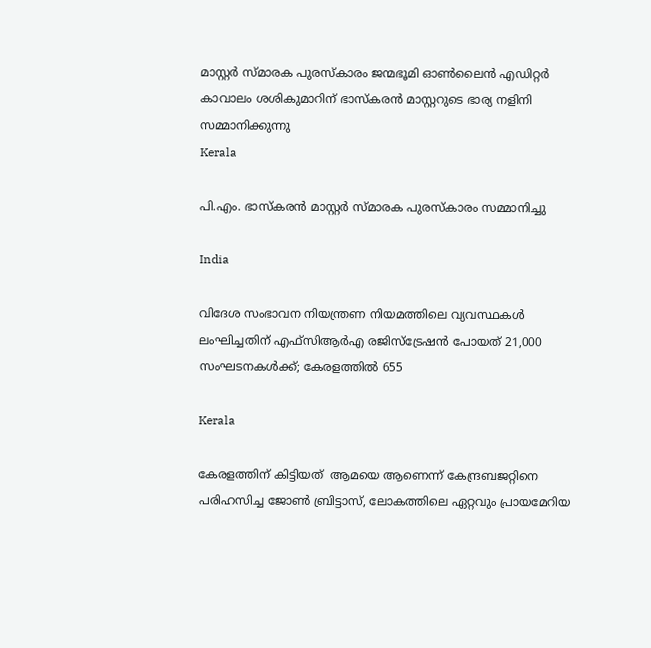മാസ്റ്റര്‍ സ്മാരക പുരസ്‌കാരം ജന്മഭൂമി ഓണ്‍ലൈന്‍ എഡിറ്റര്‍ കാവാലം ശശികുമാറിന് ഭാസ്‌കരന്‍ മാസ്റ്ററുടെ ഭാര്യ നളിനി സമ്മാനിക്കുന്നു
Kerala

പി.എം. ഭാസ്‌കരന്‍ മാസ്റ്റര്‍ സ്മാരക പുരസ്‌കാരം സമ്മാനിച്ചു

India

വിദേശ സംഭാവന നിയന്ത്രണ നിയമത്തിലെ വ്യവസ്ഥകള്‍ ലംഘിച്ചതിന് എഫ്‌സിആര്‍എ രജിസ്‌ട്രേഷന്‍ പോയത് 21,000 സംഘടനകള്‍ക്ക്; കേരളത്തില്‍ 655

Kerala

കേരളത്തിന് കിട്ടിയത്  ആമയെ ആണെന്ന് കേന്ദ്രബജറ്റിനെ പരിഹസിച്ച ജോണ്‍ ബ്രിട്ടാസ്, ലോകത്തിലെ ഏറ്റവും പ്രായമേറിയ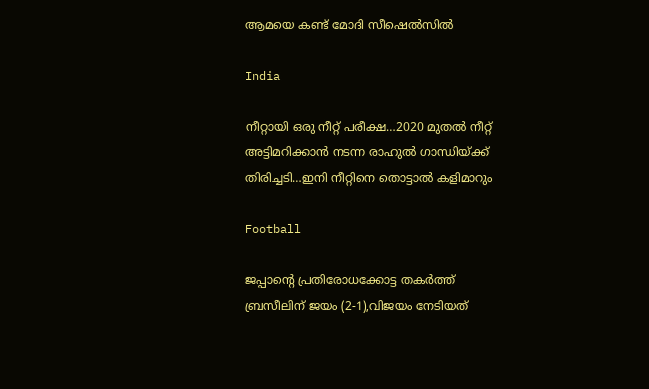ആമയെ കണ്ട് മോദി സീഷെല്‍സില്‍

India

നീറ്റായി ഒരു നീറ്റ് പരീക്ഷ…2020 മുതല്‍ നീറ്റ് അട്ടിമറിക്കാന്‍ നടന്ന രാഹുല്‍ ഗാന്ധിയ്‌ക്ക് തിരിച്ചടി…ഇനി നീറ്റിനെ തൊട്ടാല്‍ കളിമാറും

Football

ജപ്പാന്റെ പ്രതിരോധക്കോട്ട തകര്‍ത്ത് ബ്രസീലിന് ജയം (2-1),വിജയം നേടിയത്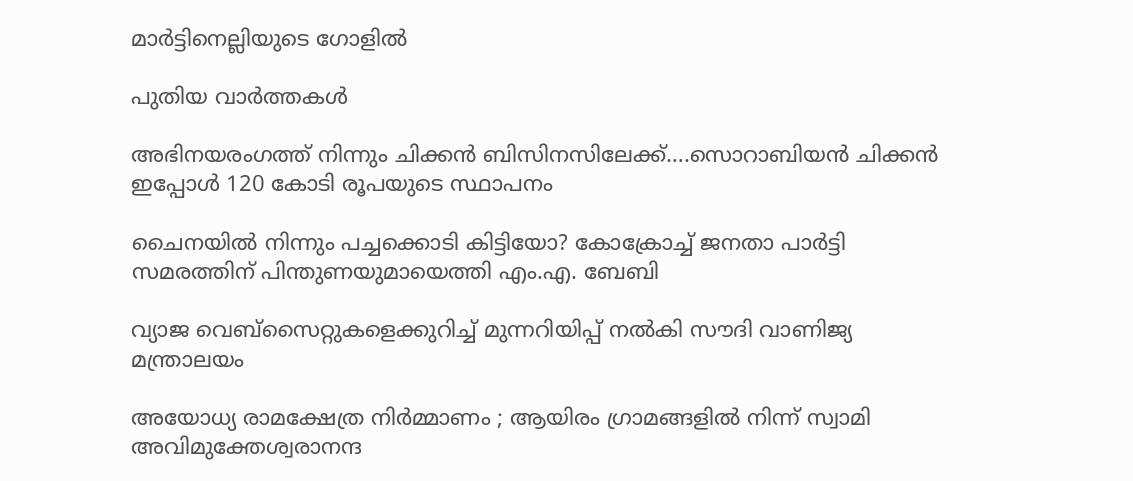മാര്‍ട്ടിനെല്ലിയുടെ ഗോളില്‍

പുതിയ വാര്‍ത്തകള്‍

അഭിനയരംഗത്ത് നിന്നും ചിക്കന്‍ ബിസിനസിലേക്ക്….സൊറാബിയന്‍ ചിക്കന്‍ ഇപ്പോള്‍ 120 കോടി രൂപയുടെ സ്ഥാപനം

ചൈനയില്‍ നിന്നും പച്ചക്കൊടി കിട്ടിയോ? കോക്രോച്ച് ജനതാ പാര്‍ട്ടി സമരത്തിന് പിന്തുണയുമായെത്തി എം.എ. ബേബി

വ്യാജ വെബ്സൈറ്റുകളെക്കുറിച്ച് മുന്നറിയിപ്പ് നൽകി സൗദി വാണിജ്യ മന്ത്രാലയം

അയോധ്യ രാമക്ഷേത്ര നിർമ്മാണം ; ആയിരം ഗ്രാമങ്ങളിൽ നിന്ന് സ്വാമി അവിമുക്തേശ്വരാനന്ദ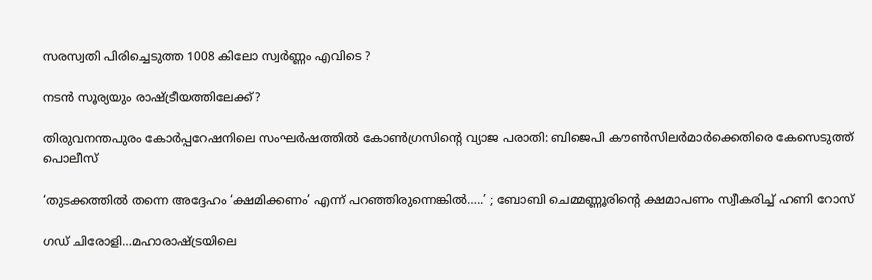സരസ്വതി പിരിച്ചെടുത്ത 1008 കിലോ സ്വർണ്ണം എവിടെ ?

നടന്‍ സൂര്യയും രാഷ്‌ട്രീയത്തിലേക്ക്?

തിരുവനന്തപുരം കോര്‍പ്പറേഷനിലെ സംഘര്‍ഷത്തില്‍ കോണ്‍ഗ്രസിന്റെ വ്യാജ പരാതി: ബിജെപി കൗണ്‍സിലര്‍മാര്‍ക്കെതിരെ കേസെടുത്ത് പൊലീസ്

‘തുടക്കത്തിൽ തന്നെ അദ്ദേഹം ‘ക്ഷമിക്കണം’ എന്ന് പറഞ്ഞിരുന്നെങ്കിൽ…..’ ; ബോബി ചെമ്മണ്ണൂരിന്റെ ക്ഷമാപണം സ്വീകരിച്ച് ഹണി റോസ്

ഗഡ് ചിരോളി…മഹാരാഷ്‌ട്രയിലെ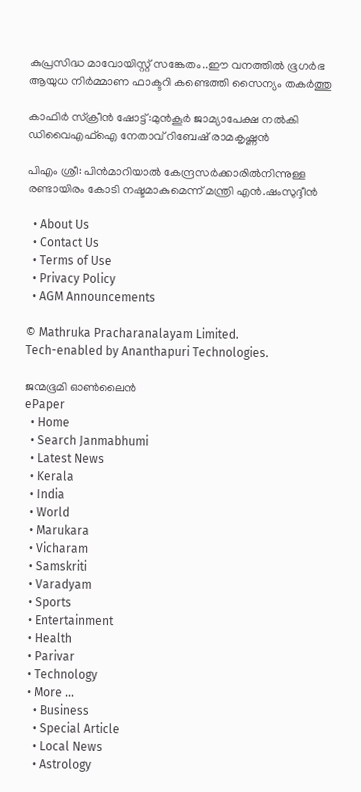കുപ്രസിദ്ധ മാവോയിസ്റ്റ് സങ്കേതം..ഈ വനത്തില്‍ ഭൂഗര്‍ഭ ആയുധ നിര്‍മ്മാണ ഫാക്ടറി കണ്ടെത്തി സൈന്യം തകര്‍ത്തു

കാഫിര്‍ സ്‌ക്രീന്‍ ഷോട്ട്:മുന്‍കൂര്‍ ജാമ്യാപേക്ഷ നല്‍കി ഡിവൈഎഫ്‌ഐ നേതാവ് റിബേഷ് രാമകൃഷ്ണന്‍

പിഎം ശ്രീ: പിന്‍മാറിയാല്‍ കേന്ദ്രസര്‍ക്കാരില്‍നിന്നുള്ള രണ്ടായിരം കോടി നഷ്ടമാകുമെന്ന് മന്ത്രി എന്‍.ഷംസുദ്ദീന്‍

  • About Us
  • Contact Us
  • Terms of Use
  • Privacy Policy
  • AGM Announcements

© Mathruka Pracharanalayam Limited.
Tech-enabled by Ananthapuri Technologies.

ജന്മഭൂമി ഓണ്‍ലൈന്‍
ePaper
  • Home
  • Search Janmabhumi
  • Latest News
  • Kerala
  • India
  • World
  • Marukara
  • Vicharam
  • Samskriti
  • Varadyam
  • Sports
  • Entertainment
  • Health
  • Parivar
  • Technology
  • More …
    • Business
    • Special Article
    • Local News
    • Astrology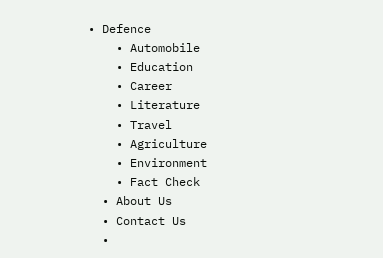• Defence
    • Automobile
    • Education
    • Career
    • Literature
    • Travel
    • Agriculture
    • Environment
    • Fact Check
  • About Us
  • Contact Us
  •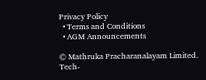Privacy Policy
  • Terms and Conditions
  • AGM Announcements

© Mathruka Pracharanalayam Limited.
Tech-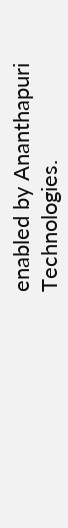enabled by Ananthapuri Technologies.